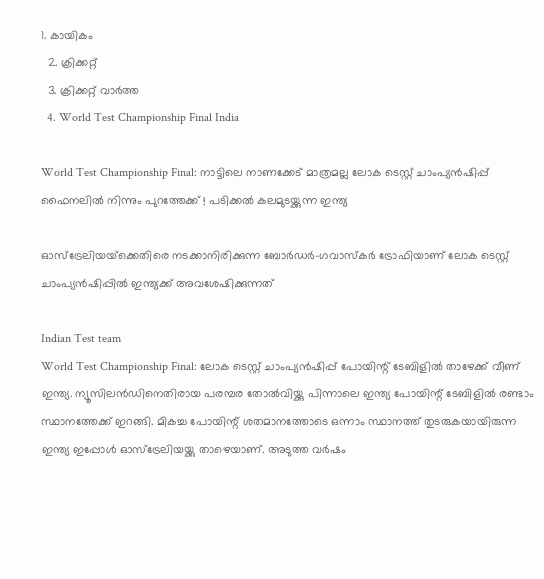1. കായികം
  2. ക്രിക്കറ്റ്‌
  3. ക്രിക്കറ്റ്‌ വാര്‍ത്ത
  4. World Test Championship Final India

World Test Championship Final: നാട്ടിലെ നാണക്കേട് മാത്രമല്ല ലോക ടെസ്റ്റ് ചാംപ്യന്‍ഷിപ്പ് ഫൈനലില്‍ നിന്നും പുറത്തേക്ക് ! പടിക്കല്‍ കലമുടയ്ക്കുന്ന ഇന്ത്യ

ഓസ്‌ട്രേലിയയ്‌ക്കെതിരെ നടക്കാനിരിക്കുന്ന ബോര്‍ഡര്‍-ഗവാസ്‌കര്‍ ട്രോഫിയാണ് ലോക ടെസ്റ്റ് ചാംപ്യന്‍ഷിപ്പില്‍ ഇന്ത്യക്ക് അവശേഷിക്കുന്നത്

Indian Test team
World Test Championship Final: ലോക ടെസ്റ്റ് ചാംപ്യന്‍ഷിപ്പ് പോയിന്റ് ടേബിളില്‍ താഴേക്ക് വീണ് ഇന്ത്യ. ന്യൂസിലന്‍ഡിനെതിരായ പരമ്പര തോല്‍വിയ്ക്കു പിന്നാലെ ഇന്ത്യ പോയിന്റ് ടേബിളില്‍ രണ്ടാം സ്ഥാനത്തേക്ക് ഇറങ്ങി. മികച്ച പോയിന്റ് ശതമാനത്തോടെ ഒന്നാം സ്ഥാനത്ത് തുടരുകയായിരുന്ന ഇന്ത്യ ഇപ്പോള്‍ ഓസ്‌ട്രേലിയയ്ക്കു താഴെയാണ്. അടുത്ത വര്‍ഷം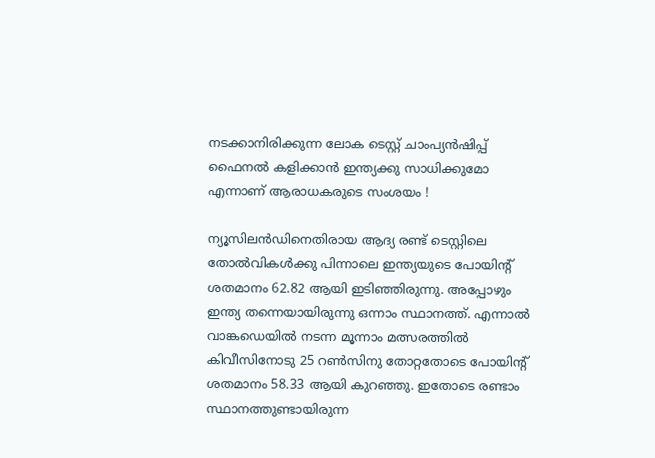നടക്കാനിരിക്കുന്ന ലോക ടെസ്റ്റ് ചാംപ്യന്‍ഷിപ്പ് ഫൈനല്‍ കളിക്കാന്‍ ഇന്ത്യക്കു സാധിക്കുമോ എന്നാണ് ആരാധകരുടെ സംശയം !

ന്യൂസിലന്‍ഡിനെതിരായ ആദ്യ രണ്ട് ടെസ്റ്റിലെ തോല്‍വികള്‍ക്കു പിന്നാലെ ഇന്ത്യയുടെ പോയിന്റ് ശതമാനം 62.82 ആയി ഇടിഞ്ഞിരുന്നു. അപ്പോഴും ഇന്ത്യ തന്നെയായിരുന്നു ഒന്നാം സ്ഥാനത്ത്. എന്നാല്‍ വാങ്കഡെയില്‍ നടന്ന മൂന്നാം മത്സരത്തില്‍ കിവീസിനോടു 25 റണ്‍സിനു തോറ്റതോടെ പോയിന്റ് ശതമാനം 58.33 ആയി കുറഞ്ഞു. ഇതോടെ രണ്ടാം സ്ഥാനത്തുണ്ടായിരുന്ന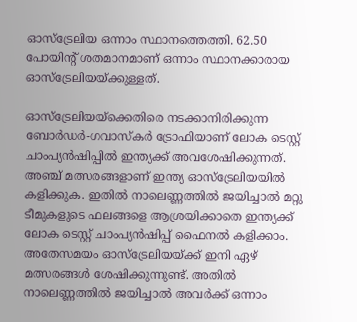ഓസ്‌ട്രേലിയ ഒന്നാം സ്ഥാനത്തെത്തി. 62.50 പോയിന്റ് ശതമാനമാണ് ഒന്നാം സ്ഥാനക്കാരായ ഓസ്‌ട്രേലിയയ്ക്കുള്ളത്.

ഓസ്‌ട്രേലിയയ്‌ക്കെതിരെ നടക്കാനിരിക്കുന്ന ബോര്‍ഡര്‍-ഗവാസ്‌കര്‍ ട്രോഫിയാണ് ലോക ടെസ്റ്റ് ചാംപ്യന്‍ഷിപ്പില്‍ ഇന്ത്യക്ക് അവശേഷിക്കുന്നത്. അഞ്ച് മത്സരങ്ങളാണ് ഇന്ത്യ ഓസ്‌ട്രേലിയയില്‍ കളിക്കുക. ഇതില്‍ നാലെണ്ണത്തില്‍ ജയിച്ചാല്‍ മറ്റു ടീമുകളുടെ ഫലങ്ങളെ ആശ്രയിക്കാതെ ഇന്ത്യക്ക് ലോക ടെസ്റ്റ് ചാംപ്യന്‍ഷിപ്പ് ഫൈനല്‍ കളിക്കാം. അതേസമയം ഓസ്‌ട്രേലിയയ്ക്ക് ഇനി ഏഴ് മത്സരങ്ങള്‍ ശേഷിക്കുന്നുണ്ട്. അതില്‍ നാലെണ്ണത്തില്‍ ജയിച്ചാല്‍ അവര്‍ക്ക് ഒന്നാം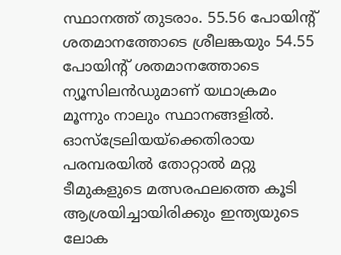സ്ഥാനത്ത് തുടരാം. 55.56 പോയിന്റ് ശതമാനത്തോടെ ശ്രീലങ്കയും 54.55 പോയിന്റ് ശതമാനത്തോടെ ന്യൂസിലന്‍ഡുമാണ് യഥാക്രമം മൂന്നും നാലും സ്ഥാനങ്ങളില്‍. ഓസ്‌ട്രേലിയയ്‌ക്കെതിരായ പരമ്പരയില്‍ തോറ്റാല്‍ മറ്റു ടീമുകളുടെ മത്സരഫലത്തെ കൂടി ആശ്രയിച്ചായിരിക്കും ഇന്ത്യയുടെ ലോക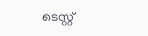ടെസ്റ്റ്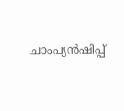ചാംപ്യന്‍ഷിപ്പ്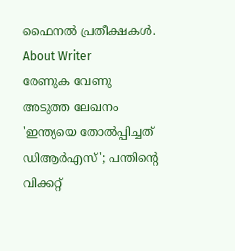ഫൈനല്‍ പ്രതീക്ഷകള്‍.
About Writer
രേണുക വേണു
അടുത്ത ലേഖനം
'ഇന്ത്യയെ തോല്‍പ്പിച്ചത് ഡിആര്‍എസ്'; പന്തിന്റെ വിക്കറ്റ്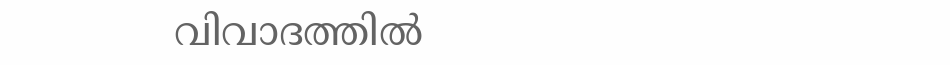വിവാദത്തില്‍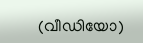(വീഡിയോ)